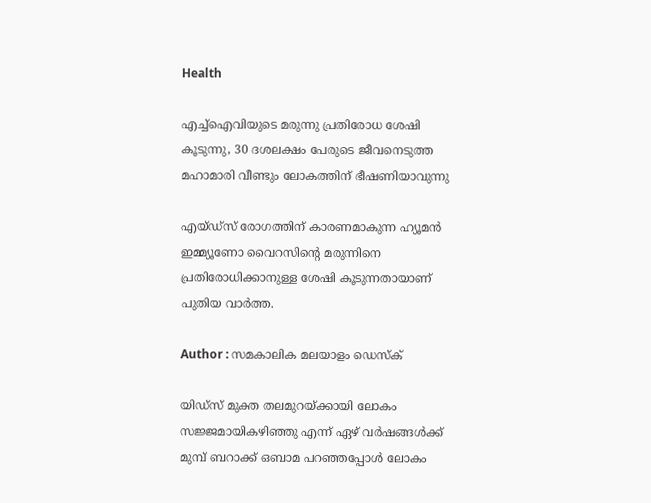Health

എച്ച്‌ഐവിയുടെ മരുന്നു പ്രതിരോധ ശേഷി കൂടുന്നു, 30 ദശലക്ഷം പേരുടെ ജീവനെടുത്ത മഹാമാരി വീണ്ടും ലോകത്തിന് ഭീഷണിയാവുന്നു

എയ്ഡ്‌സ് രോഗത്തിന് കാരണമാകുന്ന ഹ്യൂമന്‍ ഇമ്മ്യൂണോ വൈറസിന്റെ മരുന്നിനെ പ്രതിരോധിക്കാനുള്ള ശേഷി കൂടുന്നതായാണ് പുതിയ വാര്‍ത്ത.

Author : സമകാലിക മലയാളം ഡെസ്ക്

യിഡ്‌സ് മുക്ത തലമുറയ്ക്കായി ലോകം സജ്ജമായികഴിഞ്ഞു എന്ന് ഏഴ് വര്‍ഷങ്ങള്‍ക്ക് മുമ്പ് ബറാക്ക് ഒബാമ പറഞ്ഞപ്പോള്‍ ലോകം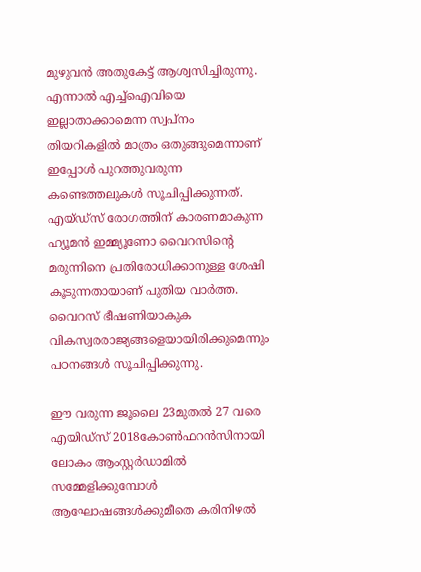മുഴുവന്‍ അതുകേട്ട് ആശ്വസിച്ചിരുന്നു. എന്നാല്‍ എച്ച്‌ഐവിയെ ഇല്ലാതാക്കാമെന്ന സ്വപ്‌നം തിയറികളില്‍ മാത്രം ഒതുങ്ങുമെന്നാണ് ഇപ്പോള്‍ പുറത്തുവരുന്ന കണ്ടെത്തലുകള്‍ സൂചിപ്പിക്കുന്നത്. എയ്ഡ്‌സ് രോഗത്തിന് കാരണമാകുന്ന ഹ്യൂമന്‍ ഇമ്മ്യൂണോ വൈറസിന്റെ മരുന്നിനെ പ്രതിരോധിക്കാനുള്ള ശേഷി കൂടുന്നതായാണ് പുതിയ വാര്‍ത്ത. വൈറസ് ഭീഷണിയാകുക വികസ്വരരാജ്യങ്ങളെയായിരിക്കുമെന്നും പഠനങ്ങള്‍ സൂചിപ്പിക്കുന്നു.

ഈ വരുന്ന ജൂലൈ 23മുതല്‍ 27 വരെ എയിഡ്‌സ് 2018കോണ്‍ഫറന്‍സിനായി ലോകം ആംസ്റ്റര്‍ഡാമില്‍ സമ്മേളിക്കുമ്പോള്‍ ആഘോഷങ്ങള്‍ക്കുമീതെ കരിനിഴല്‍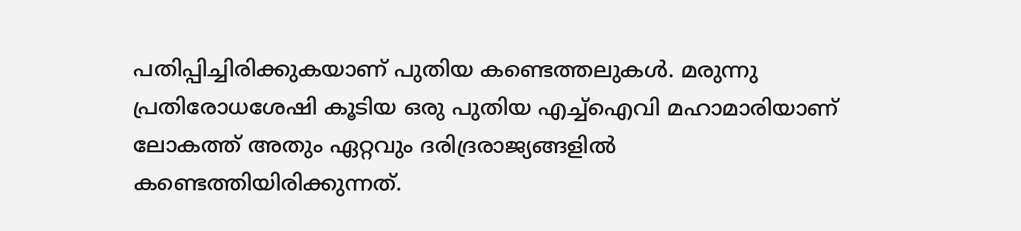പതിപ്പിച്ചിരിക്കുകയാണ് പുതിയ കണ്ടെത്തലുകള്‍. മരുന്നു പ്രതിരോധശേഷി കൂടിയ ഒരു പുതിയ എച്ച്‌ഐവി മഹാമാരിയാണ് ലോകത്ത് അതും ഏറ്റവും ദരിദ്രരാജ്യങ്ങളില്‍ കണ്ടെത്തിയിരിക്കുന്നത്.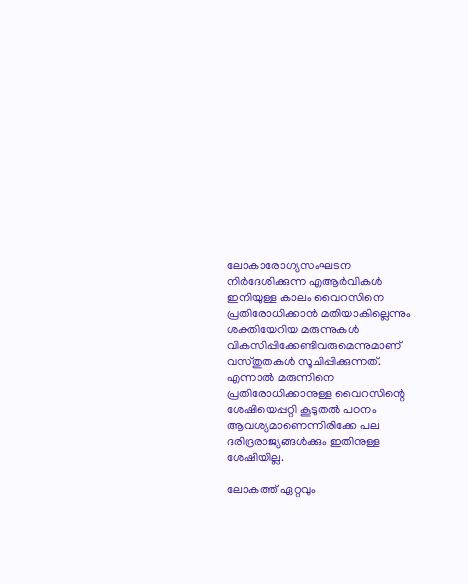ലോകാരോഗ്യസംഘടന നിര്‍ദേശിക്കുന്ന എആര്‍വികള്‍ ഇനിയുള്ള കാലം വൈറസിനെ പ്രതിരോധിക്കാന്‍ മതിയാകില്ലെന്നും ശക്തിയേറിയ മരുന്നുകള്‍ വികസിപ്പിക്കേണ്ടിവരുമെന്നുമാണ് വസ്തുതകള്‍ സൂചിപ്പിക്കുന്നത്. എന്നാല്‍ മരുന്നിനെ പ്രതിരോധിക്കാനുള്ള വൈറസിന്റെ ശേഷിയെപ്പറ്റി കൂടുതല്‍ പഠനം ആവശ്യമാണെന്നിരിക്കേ പല ദരിദ്രരാജ്യങ്ങള്‍ക്കും ഇതിനുള്ള ശേഷിയില്ല.

ലോകത്ത് ഏറ്റവും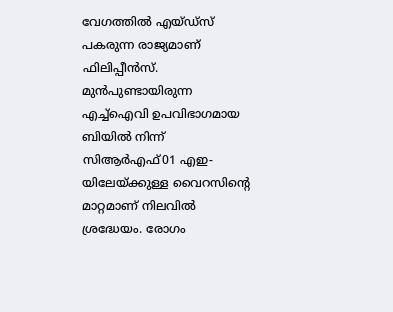വേഗത്തില്‍ എയ്ഡ്‌സ് പകരുന്ന രാജ്യമാണ് ഫിലിപ്പീന്‍സ്. മുന്‍പുണ്ടായിരുന്ന എച്ച്‌ഐവി ഉപവിഭാഗമായ ബിയില്‍ നിന്ന് സിആര്‍എഫ്01 എഇ-യിലേയ്ക്കുള്ള വൈറസിന്റെ മാറ്റമാണ് നിലവില്‍ ശ്രദ്ധേയം. രോഗം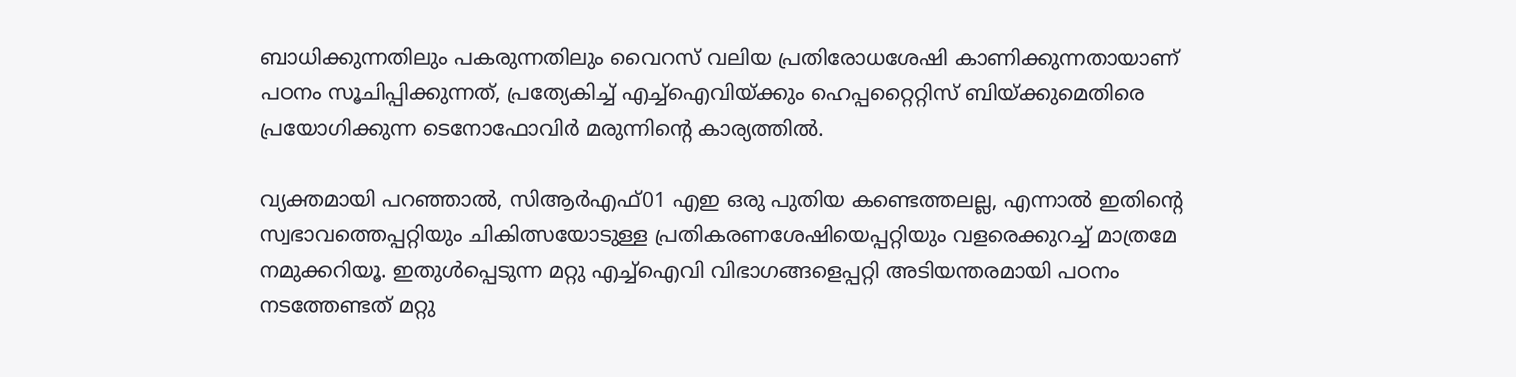ബാധിക്കുന്നതിലും പകരുന്നതിലും വൈറസ് വലിയ പ്രതിരോധശേഷി കാണിക്കുന്നതായാണ് പഠനം സൂചിപ്പിക്കുന്നത്, പ്രത്യേകിച്ച് എച്ച്‌ഐവിയ്ക്കും ഹെപ്പറ്റൈറ്റിസ് ബിയ്ക്കുമെതിരെ പ്രയോഗിക്കുന്ന ടെനോഫോവിര്‍ മരുന്നിന്റെ കാര്യത്തില്‍.

വ്യക്തമായി പറഞ്ഞാല്‍, സിആര്‍എഫ്01 എഇ ഒരു പുതിയ കണ്ടെത്തലല്ല, എന്നാല്‍ ഇതിന്റെ സ്വഭാവത്തെപ്പറ്റിയും ചികിത്സയോടുള്ള പ്രതികരണശേഷിയെപ്പറ്റിയും വളരെക്കുറച്ച് മാത്രമേ നമുക്കറിയൂ. ഇതുള്‍പ്പെടുന്ന മറ്റു എച്ച്‌ഐവി വിഭാഗങ്ങളെപ്പറ്റി അടിയന്തരമായി പഠനം നടത്തേണ്ടത് മറ്റു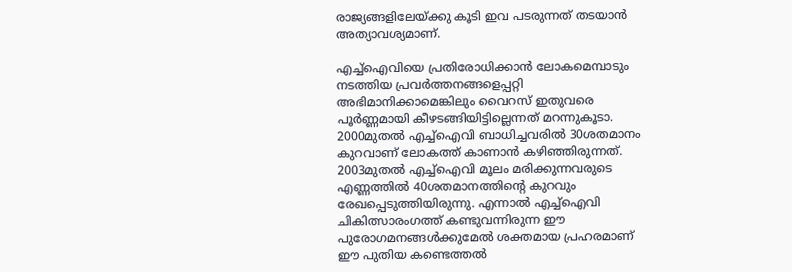രാജ്യങ്ങളിലേയ്ക്കു കൂടി ഇവ പടരുന്നത് തടയാന്‍ അത്യാവശ്യമാണ്.

എച്ച്‌ഐവിയെ പ്രതിരോധിക്കാന്‍ ലോകമെമ്പാടും നടത്തിയ പ്രവര്‍ത്തനങ്ങളെപ്പറ്റി അഭിമാനിക്കാമെങ്കിലും വൈറസ് ഇതുവരെ പൂര്‍ണ്ണമായി കീഴടങ്ങിയിട്ടില്ലെന്നത് മറന്നുകൂടാ. 2000മുതല്‍ എച്ച്‌ഐവി ബാധിച്ചവരില്‍ 30ശതമാനം കുറവാണ് ലോകത്ത് കാണാന്‍ കഴിഞ്ഞിരുന്നത്. 2003മുതല്‍ എച്ച്‌ഐവി മൂലം മരിക്കുന്നവരുടെ എണ്ണത്തില്‍ 40ശതമാനത്തിന്റെ കുറവും രേഖപ്പെടുത്തിയിരുന്നു. എന്നാല്‍ എച്ച്‌ഐവി ചികിത്സാരംഗത്ത് കണ്ടുവന്നിരുന്ന ഈ പുരോഗമനങ്ങള്‍ക്കുമേല്‍ ശക്തമായ പ്രഹരമാണ് ഈ പുതിയ കണ്ടെത്തല്‍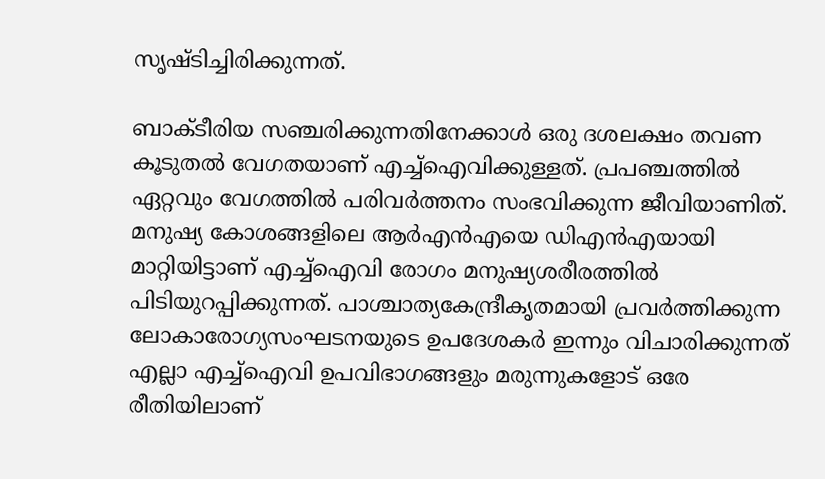സൃഷ്ടിച്ചിരിക്കുന്നത്.

ബാക്ടീരിയ സഞ്ചരിക്കുന്നതിനേക്കാള്‍ ഒരു ദശലക്ഷം തവണ കൂടുതല്‍ വേഗതയാണ് എച്ച്‌ഐവിക്കുള്ളത്. പ്രപഞ്ചത്തില്‍ ഏറ്റവും വേഗത്തില്‍ പരിവര്‍ത്തനം സംഭവിക്കുന്ന ജീവിയാണിത്. മനുഷ്യ കോശങ്ങളിലെ ആര്‍എന്‍എയെ ഡിഎന്‍എയായി മാറ്റിയിട്ടാണ് എച്ച്‌ഐവി രോഗം മനുഷ്യശരീരത്തില്‍ പിടിയുറപ്പിക്കുന്നത്. പാശ്ചാത്യകേന്ദ്രീകൃതമായി പ്രവര്‍ത്തിക്കുന്ന ലോകാരോഗ്യസംഘടനയുടെ ഉപദേശകര്‍ ഇന്നും വിചാരിക്കുന്നത് എല്ലാ എച്ച്‌ഐവി ഉപവിഭാഗങ്ങളും മരുന്നുകളോട് ഒരേ രീതിയിലാണ്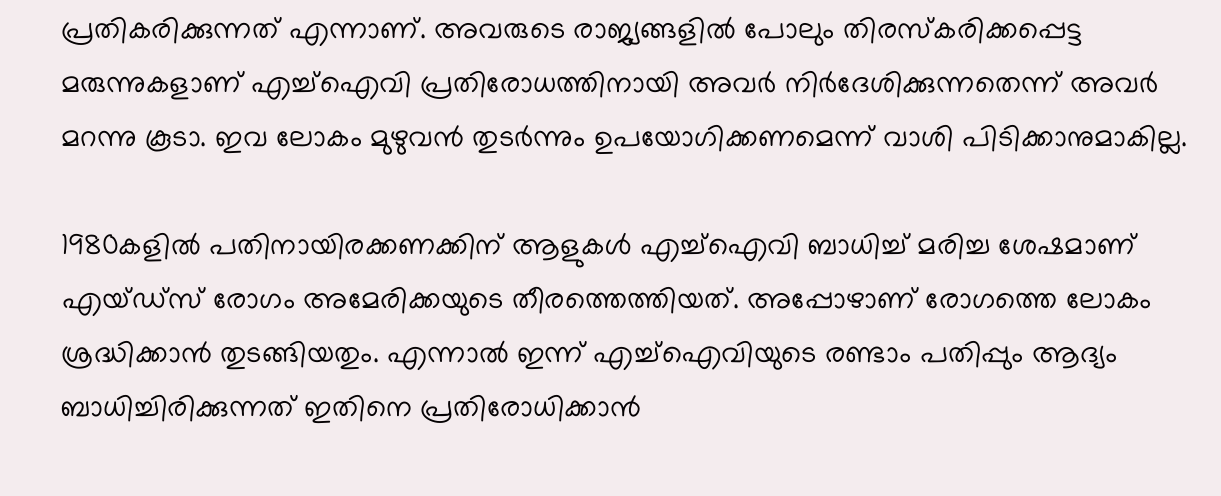പ്രതികരിക്കുന്നത് എന്നാണ്. അവരുടെ രാജ്യങ്ങളില്‍ പോലും തിരസ്‌കരിക്കപ്പെട്ട മരുന്നുകളാണ് എച്ച്‌ഐവി പ്രതിരോധത്തിനായി അവര്‍ നിര്‍ദേശിക്കുന്നതെന്ന് അവര്‍ മറന്നു കൂടാ. ഇവ ലോകം മുഴുവന്‍ തുടര്‍ന്നും ഉപയോഗിക്കണമെന്ന് വാശി പിടിക്കാനുമാകില്ല.

1980കളില്‍ പതിനായിരക്കണക്കിന് ആളുകള്‍ എച്ച്‌ഐവി ബാധിച്ച് മരിച്ച ശേഷമാണ് എയ്ഡ്‌സ് രോഗം അമേരിക്കയുടെ തീരത്തെത്തിയത്. അപ്പോഴാണ് രോഗത്തെ ലോകം ശ്രദ്ധിക്കാന്‍ തുടങ്ങിയതും. എന്നാല്‍ ഇന്ന് എച്ച്‌ഐവിയുടെ രണ്ടാം പതിപ്പും ആദ്യം ബാധിച്ചിരിക്കുന്നത് ഇതിനെ പ്രതിരോധിക്കാന്‍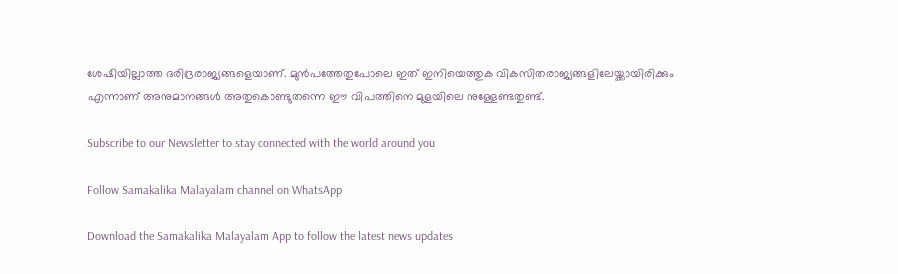ശേഷിയില്ലാത്ത ദരിദ്രരാജ്യങ്ങളെയാണ്. മുന്‍പത്തേതുപോലെ ഇത് ഇനിയെത്തുക വികസിതരാജ്യങ്ങളിലേയ്ക്കായിരിക്കും എന്നാണ് അനുമാനങ്ങള്‍ അതുകൊണ്ടുതന്നെ ഈ വിപത്തിനെ മുളയിലെ നുള്ളേണ്ടതുണ്ട്.

Subscribe to our Newsletter to stay connected with the world around you

Follow Samakalika Malayalam channel on WhatsApp

Download the Samakalika Malayalam App to follow the latest news updates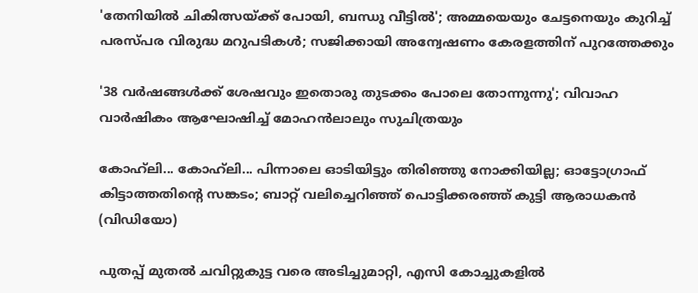'തേനിയില്‍ ചികിത്സയ്ക്ക് പോയി, ബന്ധു വീട്ടില്‍'; അമ്മയെയും ചേട്ടനെയും കുറിച്ച് പരസ്പര വിരുദ്ധ മറുപടികള്‍; സജിക്കായി അന്വേഷണം കേരളത്തിന് പുറത്തേക്കും

'38 വർഷങ്ങൾക്ക് ശേഷവും ഇതൊരു തുടക്കം പോലെ തോന്നുന്നു'; വിവാഹ വാർഷികം ആഘോഷിച്ച് മോഹൻലാലും സുചിത്രയും

കോഹ്‍ലി... കോഹ്‍ലി... പിന്നാലെ ഓടിയിട്ടും തിരിഞ്ഞു നോക്കിയില്ല; ഓട്ടോഗ്രാഫ് കിട്ടാത്തതിന്റെ സങ്കടം; ബാറ്റ് വലിച്ചെറിഞ്ഞ് പൊട്ടിക്കരഞ്ഞ് കുട്ടി ആരാധകൻ (വിഡിയോ)

പുതപ്പ് മുതല്‍ ചവിറ്റുകുട്ട വരെ അടിച്ചുമാറ്റി, എസി കോച്ചുകളില്‍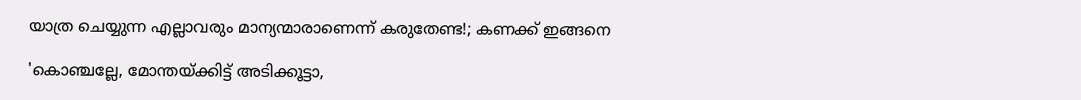യാത്ര ചെയ്യുന്ന എല്ലാവരും മാന്യന്മാരാണെന്ന് കരുതേണ്ട!; കണക്ക് ഇങ്ങനെ

'കൊഞ്ചല്ലേ, മോന്തയ്ക്കിട്ട് അടിക്കൂട്ടാ,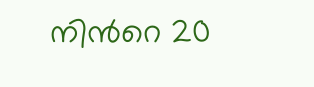നിന്‍റെ 20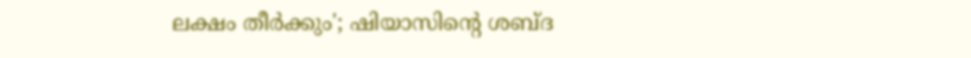ലക്ഷം തീർക്കും'; ഷിയാസിന്റെ ശബ്ദ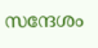സന്ദേശം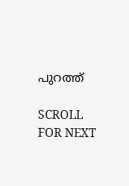പുറത്ത്

SCROLL FOR NEXT